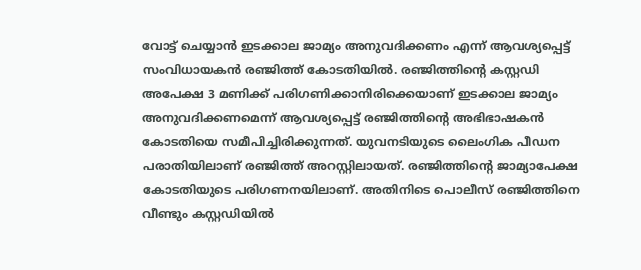വോട്ട് ചെയ്യാൻ ഇടക്കാല ജാമ്യം അനുവദിക്കണം എന്ന് ആവശ്യപ്പെട്ട് സംവിധായകൻ രഞ്ജിത്ത് കോടതിയില്‍. രഞ്ജിത്തിൻ്റെ കസ്റ്റഡി അപേക്ഷ 3 മണിക്ക് പരിഗണിക്കാനിരിക്കെയാണ് ഇടക്കാല ജാമ്യം അനുവദിക്കണമെന്ന് ആവശ്യപ്പെട്ട് രഞ്ജിത്തിൻ്റെ അഭിഭാഷകൻ കോടതിയെ സമീപിച്ചിരിക്കുന്നത്. യുവനടിയുടെ ലൈംഗിക പീഡന പരാതിയിലാണ് രഞ്ജിത്ത് അറസ്റ്റിലായത്. രഞ്ജിത്തിൻ്റെ ജാമ്യാപേക്ഷ കോടതിയുടെ പരിഗണനയിലാണ്. അതിനിടെ പൊലീസ് രഞ്ജിത്തിനെ വീണ്ടും കസ്റ്റഡിയില്‍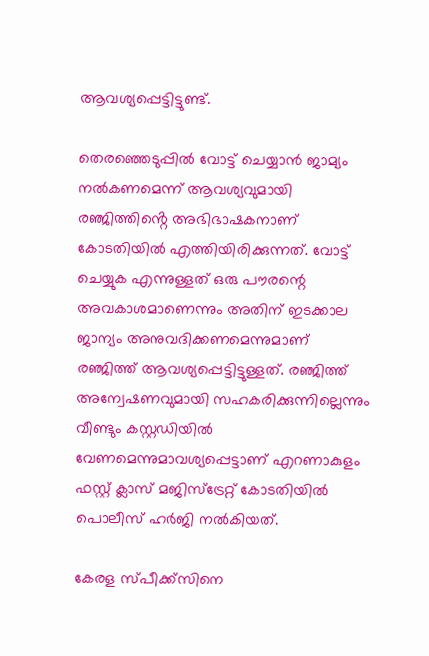ആവശ്യപ്പെട്ടിട്ടുണ്ട്.

തെരഞ്ഞെടുപ്പില്‍ വോട്ട് ചെയ്യാൻ ജാമ്യം നല്‍കണമെന്ന് ആവശ്യവുമായി രഞ്ജിത്തിൻ്റെ അഭിഭാഷകനാണ് കോടതിയില്‍ എത്തിയിരിക്കുന്നത്. വോട്ട് ചെയ്യുക എന്നുള്ളത് ഒരു പൗരന്റെ അവകാശമാണെന്നും അതിന് ഇടക്കാല ജാന്യം അനുവദിക്കണമെന്നുമാണ് രഞ്ജിത്ത് ആവശ്യപ്പെട്ടിട്ടുള്ളത്. രഞ്ജിത്ത് അന്വേഷണവുമായി സഹകരിക്കുന്നില്ലെന്നും വീണ്ടും കസ്റ്റഡിയില്‍ വേണമെന്നുമാവശ്യപ്പെട്ടാണ് എറണാകുളം ഫസ്റ്റ് ക്ലാസ് മജിസ്ട്രേറ്റ് കോടതിയില്‍ പൊലീസ് ഹർജി നല്‍കിയത്.

കേരള സ്പീക്ക്സിനെ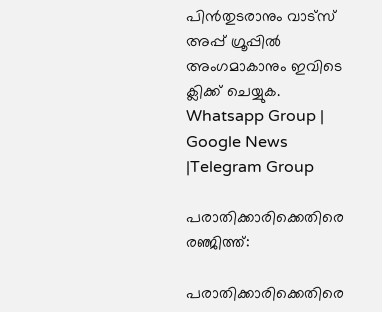പിൻതുടരാനും വാട്സ് അപ്പ് ഗ്രൂപ്പിൽ അംഗമാകാനും ഇവിടെ ക്ലിക്ക് ചെയ്യുക. Whatsapp Group | Google News |Telegram Group

പരാതിക്കാരിക്കെതിരെ രഞ്ജിത്ത്:

പരാതിക്കാരിക്കെതിരെ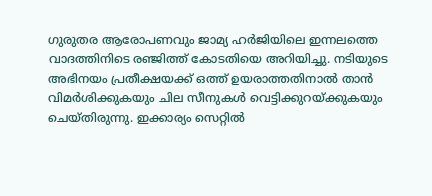ഗുരുതര ആരോപണവും ജാമ്യ ഹ‍ർജിയിലെ ഇന്നലത്തെ വാദത്തിനിടെ ര‍ഞ്ജിത്ത് കോടതിയെ അറിയിച്ചു. നടിയുടെ അഭിനയം പ്രതീക്ഷയക്ക് ഒത്ത് ഉയരാത്തതിനാല്‍ താൻ വിമ‍ർശിക്കുകയും ചില സീനുകള്‍ വെട്ടിക്കുറയ്ക്കുകയും ചെയ്തിരുന്നു. ഇക്കാര്യം സെറ്റില്‍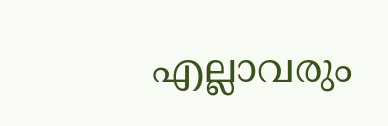എല്ലാവരും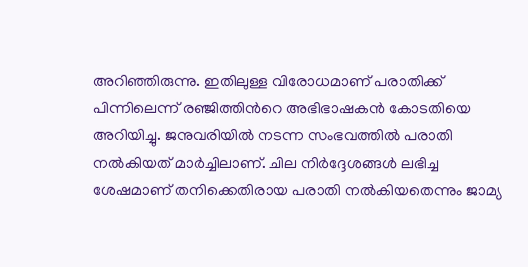അറിഞ്ഞിരുന്നു. ഇതിലുള്ള വിരോധമാണ് പരാതിക്ക് പിന്നിലെന്ന് രഞ്ജിത്തിന്‍റെ അഭിഭാഷകൻ കോടതിയെ അറിയിച്ചു. ജനുവരിയില്‍ നടന്ന സംഭവത്തില്‍ പരാതി നല്‍കിയത് മാർച്ചിലാണ്. ചില നിർദ്ദേശങ്ങള്‍ ലഭിച്ച ശേഷമാണ് തനിക്കെതിരായ പരാതി നല്‍കിയതെന്നും ജാമ്യ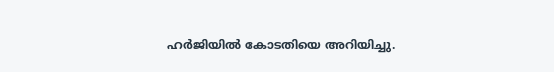ഹർ‍ജിയില്‍ കോടതിയെ അറിയിച്ചു.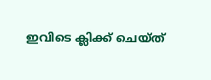ഇവിടെ ക്ലിക്ക് ചെയ്ത്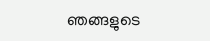ഞങ്ങളുടെ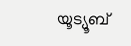യൂട്യൂബ്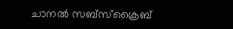ചാനൽ സബ്സ്ക്രൈബ്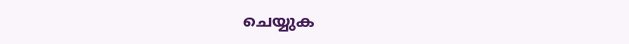ചെയ്യുക